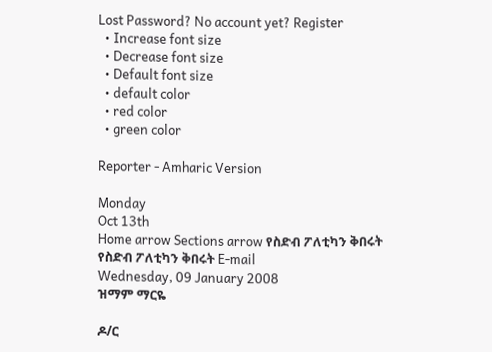Lost Password? No account yet? Register
  • Increase font size
  • Decrease font size
  • Default font size
  • default color
  • red color
  • green color

Reporter - Amharic Version

Monday
Oct 13th
Home arrow Sections arrow የስድብ ፖለቲካን ቅበሩት
የስድብ ፖለቲካን ቅበሩት E-mail
Wednesday, 09 January 2008
ዝማም ማርዬ

ዶ/ር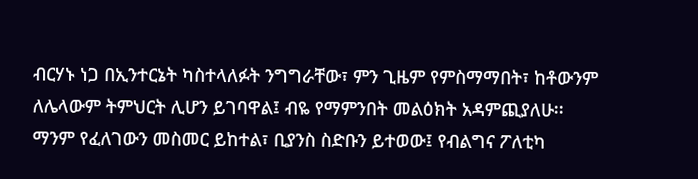ብርሃኑ ነጋ በኢንተርኔት ካስተላለፉት ንግግራቸው፣ ምን ጊዜም የምስማማበት፣ ከቶውንም ለሌላውም ትምህርት ሊሆን ይገባዋል፤ ብዬ የማምንበት መልዕክት አዳምጪያለሁ፡፡ ማንም የፈለገውን መስመር ይከተል፣ ቢያንስ ስድቡን ይተወው፤ የብልግና ፖለቲካ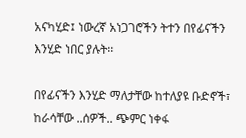አናካሂድ፤ ነውረኛ አነጋገሮችን ትተን በየፊናችን እንሂድ ነበር ያሉት፡፡

በየፊናችን እንሂድ ማለታቸው ከተለያዩ ቡድኖች፣ ከራሳቸው ..ሰዎች.. ጭምር ነቀፋ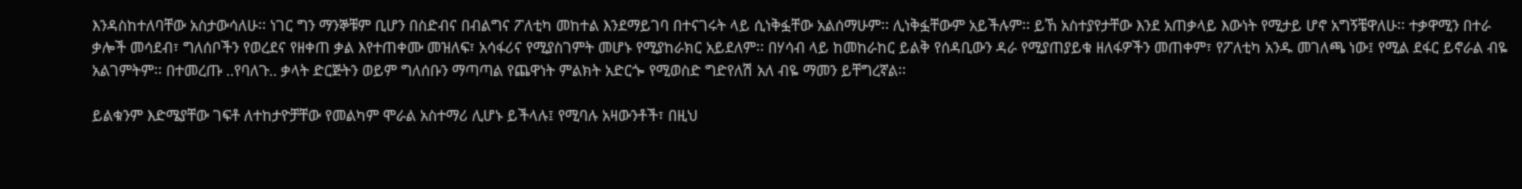እንዳስከተለባቸው አስታውሳለሁ፡፡ ነገር ግን ማንኞቹም ቢሆን በስድብና በብልግና ፖለቲካ መከተል እንደማይገባ በተናገሩት ላይ ሲነቅፏቸው አልሰማሁም፡፡ ሊነቅፏቸውም አይችሉም፡፡ ይኸ አስተያየታቸው እንደ አጠቃላይ እውነት የሚታይ ሆኖ አግኝቼዋለሁ፡፡ ተቃዋሚን በተራ ቃሎች መሳደብ፣ ግለሰቦችን የወረደና የዘቀጠ ቃል እየተጠቀሙ መዝለፍ፣ አሳፋሪና የሚያስገምት መሆኑ የሚያከራክር አይደለም፡፡ በሃሳብ ላይ ከመከራከር ይልቅ የሰዳቢውን ዳራ የሚያጠያይቁ ዘለፋዎችን መጠቀም፣ የፖለቲካ አንዱ መገለጫ ነው፤ የሚል ደፋር ይኖራል ብዬ አልገምትም፡፡ በተመረጡ ..የባለጉ.. ቃላት ድርጅትን ወይም ግለሰቡን ማጣጣል የጨዋነት ምልክት አድርጐ የሚወስድ ግድየለሽ አለ ብዬ ማመን ይቸግረኛል፡፡

ይልቁንም እድሜያቸው ገፍቶ ለተከታዮቻቸው የመልካም ሞራል አስተማሪ ሊሆኑ ይችላሉ፤ የሚባሉ አዛውንቶች፣ በዚህ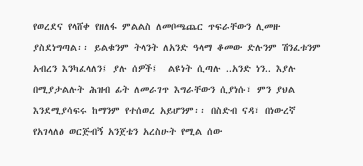የወረደና የላሸቀ የዘለፋ ምልልስ ለመቦጫጨር ጥፍራቸውን ሊመዙ ያስደነግጣል፡፡ ይልቁንም ትላንት ለአንድ ዓላማ ቆመው ድሉንም ሽንፈቱንም አብረን እንካፈላለን፤ ያሉ ሰዎች፤  ልዩነት ሲጣሉ ..አንድ ነን.. እያሉ በሚያታልሉት ሕዝብ ፊት ለመራገጥ እግራቸውን ሲያነሱ፣ ምን ያህል እንደሚያሳፍሩ ከማንም የተሰወረ አይሆንም፡፡ በስድብ ናዳ፣ በነውረኛ የአገላለፅ ወርጅብኝ አንጀቴን አረስሁት የሚል ሰው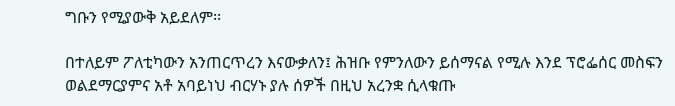ግቡን የሚያውቅ አይደለም፡፡

በተለይም ፖለቲካውን አንጠርጥረን እናውቃለን፤ ሕዝቡ የምንለውን ይሰማናል የሚሉ እንደ ፕሮፌሰር መስፍን ወልደማርያምና አቶ አባይነህ ብርሃኑ ያሉ ሰዎች በዚህ አረንቋ ሲላቁጡ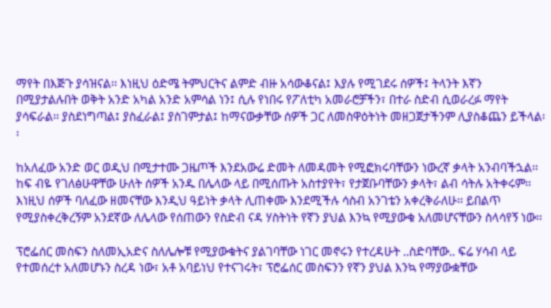ማየት በእጅጉ ያሳዝናል፡፡ እነዚህ ዕድሜ ትምህርትና ልምድ ብዙ አሳውቆናል፤ እያሉ የሚገደሩ ሰዎች፤ ትላንት እኛን በሚያታልሉበት ወቅት አንድ አካል አንድ አምሳል ነን፤ ሲሉ የነበሩ የፖለቲካ አመራሮቻችን፣ በተራ ስድብ ሲወራረፉ ማየት ያሳፍራል፡፡ ያስደነግጣል፤ ያስፈራል፤ ያስገምታል፤ ከማናውቃቸው ሰዎች ጋር ለመስዋዕትነት መዘጋጀታችንም ሊያስቆጨን ይችላል፡፡

ከአለፈው አንድ ወር ወዲህ በሚታተሙ ጋዜጦች እንደአውሬ ድመት ለመዳመት የሚፎክሩባቸውን ነውረኛ ቃላት አንብባችኋል፡፡ ከፍ ብዬ የገለፅሁዋቸው ሁለት ሰዎች አንዱ በሌላው ላይ በሚሰጡት አስተያየት፣ የታጀቡባቸውን ቃላት፣ ልብ ሳትሉ አትቀሩም፡፡ እነዚህ ሰዎች ባለፈው ዘመናቸው እንዲህ ዓይነት ቃላት ሊጠቀሙ እንደሚችሉ ሳስብ አንገቴን አቀረቅራለሁ፡፡ ይበልጥ የሚያስቀረቅረኝም አንደኛው ለሌላው የሰጠውን የስድብ ናዳ ሃስትነት የኛን ያህል እንኳ የሚያውቁ አለመሆናቸውን ስላሳየኝ ነው፡፡

ፕሮፌሰር መስፍን ስለመኢአድና ስለሌሎቹ የሚያውቁትና ያልገባቸው ነገር መኖሩን የተረዳሁት ..ስድባቸው.. ፍሬ ሃሳብ ላይ የተመሰረተ አለመሆኑን ስረዳ ነው፣ አቶ አባይነህ የተናገሩት፣ ፕሮፌሰር መስፍንን የኛን ያህል እንኳ የማያውቋቸው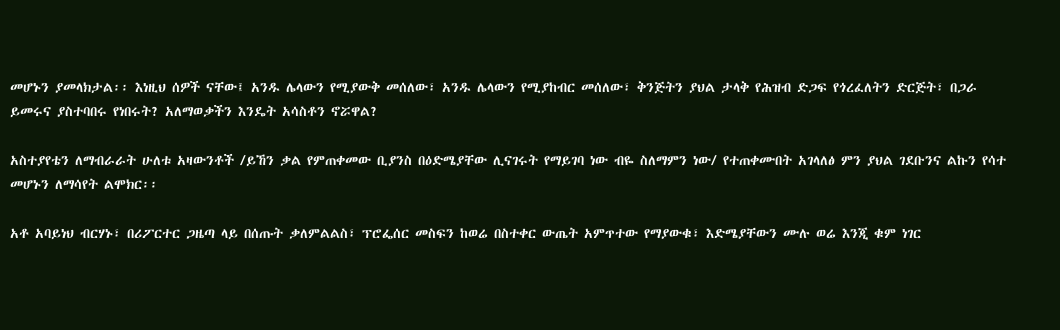መሆኑን ያመላክታል፡፡ እነዚህ ሰዎች ናቸው፤ አንዱ ሌላውን የሚያውቅ መሰለው፣ አንዱ ሌላውን የሚያከብር መሰለው፣ ቅንጅትን ያህል ታላቅ የሕዝብ ድጋፍ የጎረፈለትን ድርጅት፣ በጋራ ይመሩና ያስተባበሩ የነበሩት? አለማወቃችን እንዴት አሳስቶን ኖሯዋል?

አስተያየቴን ለማብራራት ሁለቱ አዛውንቶች /ይኸን ቃል የምጠቀመው ቢያንስ በዕድሜያቸው ሊናገሩት የማይገባ ነው ብዬ ስለማምን ነው/ የተጠቀሙበት አገላለፅ ምን ያህል ገደቡንና ልኩን የሳተ መሆኑን ለማሳየት ልሞክር፡፡

አቶ አባይነህ ብርሃኑ፣ በሪፖርተር ጋዜጣ ላይ በሰጡት ቃለምልልስ፣ ፕሮፌሰር መስፍን ከወሬ በስተቀር ውጤት አምጥተው የማያውቁ፣ እድሜያቸውን ሙሉ ወሬ እንጂ ቁም ነገር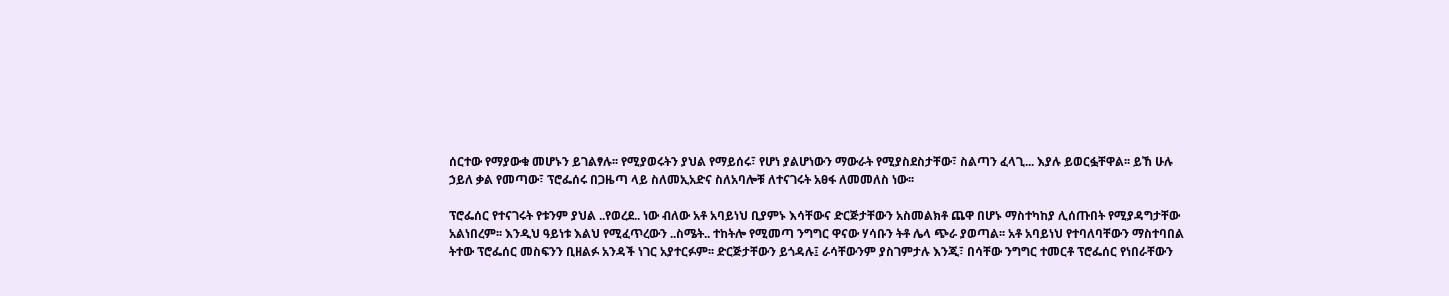ሰርተው የማያውቁ መሆኑን ይገልፃሉ፡፡ የሚያወሩትን ያህል የማይሰሩ፣ የሆነ ያልሆነውን ማውራት የሚያስደስታቸው፣ ስልጣን ፈላጊ... እያሉ ይወርፏቸዋል፡፡ ይኸ ሁሉ ኃይለ ቃል የመጣው፣ ፕሮፌሰሩ በጋዜጣ ላይ ስለመኢአድና ስለአባሎቹ ለተናገሩት አፀፋ ለመመለስ ነው፡፡

ፕሮፌሰር የተናገሩት የቱንም ያህል ..የወረደ.. ነው ብለው አቶ አባይነህ ቢያምኑ እሳቸውና ድርጅታቸውን አስመልክቶ ጨዋ በሆኑ ማስተካከያ ሊሰጡበት የሚያዳግታቸው አልነበረም፡፡ እንዲህ ዓይነቱ እልህ የሚፈጥረውን ..ስሜት.. ተከትሎ የሚመጣ ንግግር ዋናው ሃሳቡን ትቶ ሌላ ጭራ ያወጣል፡፡ አቶ አባይነህ የተባለባቸውን ማስተባበል ትተው ፕሮፌሰር መስፍንን ቢዘልፉ አንዳች ነገር አያተርፉም፡፡ ድርጅታቸውን ይጎዳሉ፤ ራሳቸውንም ያስገምታሉ እንጂ፣ በሳቸው ንግግር ተመርቶ ፕሮፌሰር የነበራቸውን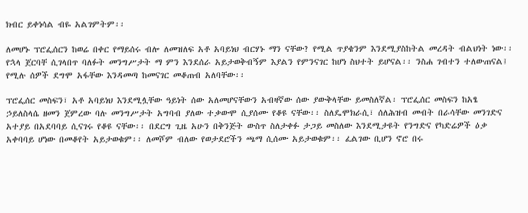ክብር ይቀነሳል ብዬ አልገምትም፡፡

ለመሆኑ ፕሮፌሰርን ከወሬ በቀር የማይሰሩ ብሎ ለመዝለፍ አቶ አባይነህ ብርሃኑ ማን ናቸው? የሚል ጥያቄንም እንደሚያስከትል መረዳት ብልህነት ነው፡፡ የኋላ ጀርባቸ ሲገላበጥ ባለፉት መንግሥታት ማ ምን እንደሰራ አይታወቅብኝም እያልን የምንናገር ከሆነ ስህተት ይሆናል፡፡ ንስሐ ገብተን ተለውጠናል፤ የሚሉ ሰዎች ደግሞ አፋቸው እንዳመጣ ከመናገር መቆጠብ አለባቸው፡፡

ፕሮፌሰር መስፍን፣ አቶ አባይነህ እንደሚሏቸው ዓይነት ሰው አለመሆናቸውን አብዛኛው ሰው ያውቅላቸው ይመስለኛል፡ ፕሮፌሰር መስፍን ከአፄ ኃይለስላሴ ዘመን ጀምረው ባሉ መንግሥታት አግባብ ያለው ተቃውሞ ሲያሰሙ የቆዩ ናቸው፡፡ ስለዴሞክራሲ፣ ሰለሕዝብ መብት በራሳቸው መንገድና አተያይ በአደባባይ ሲናገሩ የቆዩ ናቸው፡፡ በደርግ ጊዜ አሁን በቅንጅት ውስጥ ስለታቀፉ ታጋይ መስለው እንደሚታዩት የንግድና የካድሬዎች ዕቃ አቀባባይ ሆነው በመቆየት አይታወቁም፡፡ ለመሾም ብለው የወታደሮችን ጫማ ሲሰሙ አይታወቁም፡፡ ፈልገው ቢሆን ኖሮ በሩ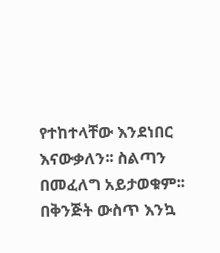የተከተላቸው እንደነበር እናውቃለን፡፡ ስልጣን በመፈለግ አይታወቁም፡፡ በቅንጅት ውስጥ እንኳ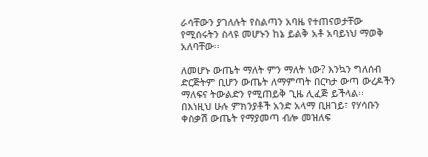ራሳቸውን ያገለሉት የስልጣን አባዜ የተጠናወታቸው የሚሰሩትን ስላዩ መሆኑን ከኔ ይልቅ አቶ አባይነህ ማወቅ አለባቸው፡፡

ለመሆኑ ውጤት ማለት ምን ማለት ነው? እንኳን ግለሰብ ድርጅትም ቢሆን ውጤት ለማምጣት በርካታ ውጣ ውረዶችን ማለፍና ትውልድን የሚጠይቅ ጊዜ ሊፈጅ ይችላል፡፡ በእነዚህ ሁሉ ምክንያቶች አንድ አላማ ቢዘገይ፣ የሃሳቡን ቀስቃሽ ውጤት የማያመጣ ብሎ መዝለፍ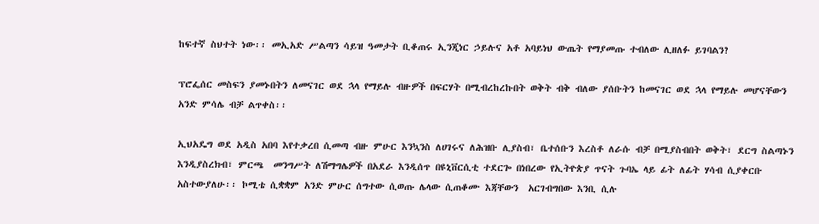ከፍተኛ ስህተት ነው፡፡ መኢአድ ሥልጣን ሳይዝ ዓመታት ቢቆጠሩ ኢንጂነር ኃይሉና አቶ አባይነህ ውጤት የማያመጡ ተብለው ሊዘለፉ ይገባልን?

ፕሮፌሰር መስፍን ያመኑበትን ለመናገር ወደ ኋላ የማይሉ ብዙዎች በፍርሃት በሚብረከረኩበት ወቅት ብቅ ብለው ያሰቡትን ከመናገር ወደ ኋላ የማይሉ መሆናቸውን አንድ ምሳሌ ብቻ ልጥቀስ፡፡

ኢህአዴግ ወደ አዲስ አበባ እየተቃረበ ሲመጣ ብዙ ምሁር እንኳንስ ለሀገሩና ለሕዝቡ ሊያስብ፣ ቤተሰቡን እረስቶ ለራሱ ብቻ በሚያስብበት ወቅት፣ ደርግ ስልጣኑን እንዲያስረክብ፣ ምርጫ  መንግሥት ለሽማግሌዎች በአደራ እንዲሰጥ በዩኒቨርሲቲ ተደርጐ በነበረው የኢትዮጵያ ጥናት ጉባኤ ላይ ፊት ለፊት ሃሳብ ሲያቀርቡ አስተውያለሁ፡፡ ኮሚቴ ሲቋቋም አንድ ምሁር ሰግተው ሲወጡ ሌላው ሲጠቆሙ እጃቸውን  አርገብግበው እንቢ ሲሉ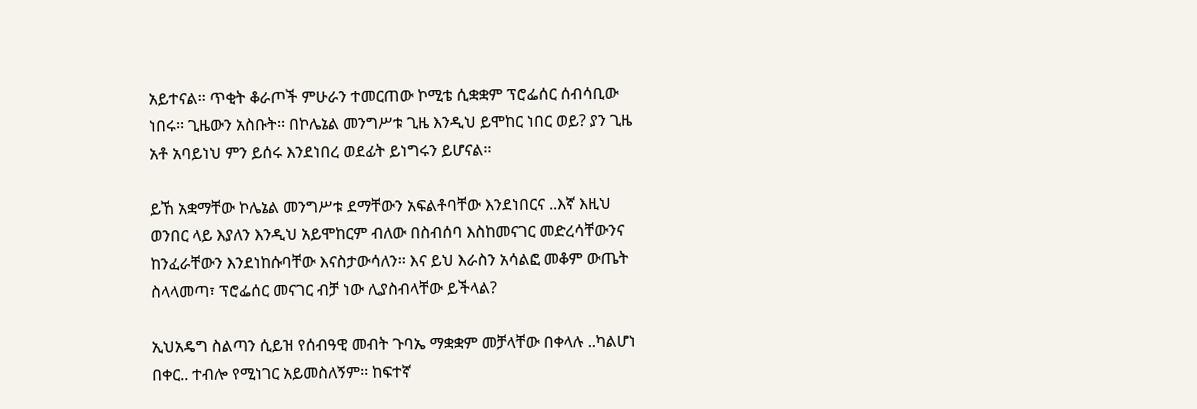አይተናል፡፡ ጥቂት ቆራጦች ምሁራን ተመርጠው ኮሚቴ ሲቋቋም ፕሮፌሰር ሰብሳቢው ነበሩ፡፡ ጊዜውን አስቡት፡፡ በኮሌኔል መንግሥቱ ጊዜ እንዲህ ይሞከር ነበር ወይ? ያን ጊዜ አቶ አባይነህ ምን ይሰሩ እንደነበረ ወደፊት ይነግሩን ይሆናል፡፡

ይኸ አቋማቸው ኮሌኔል መንግሥቱ ደማቸውን አፍልቶባቸው እንደነበርና ..እኛ እዚህ ወንበር ላይ እያለን እንዲህ አይሞከርም ብለው በስብሰባ እስከመናገር መድረሳቸውንና ከንፈራቸውን እንደነከሱባቸው እናስታውሳለን፡፡ እና ይህ እራስን አሳልፎ መቆም ውጤት ስላላመጣ፣ ፕሮፌሰር መናገር ብቻ ነው ሊያስብላቸው ይችላል?

ኢህአዴግ ስልጣን ሲይዝ የሰብዓዊ መብት ጉባኤ ማቋቋም መቻላቸው በቀላሉ ..ካልሆነ በቀር.. ተብሎ የሚነገር አይመስለኝም፡፡ ከፍተኛ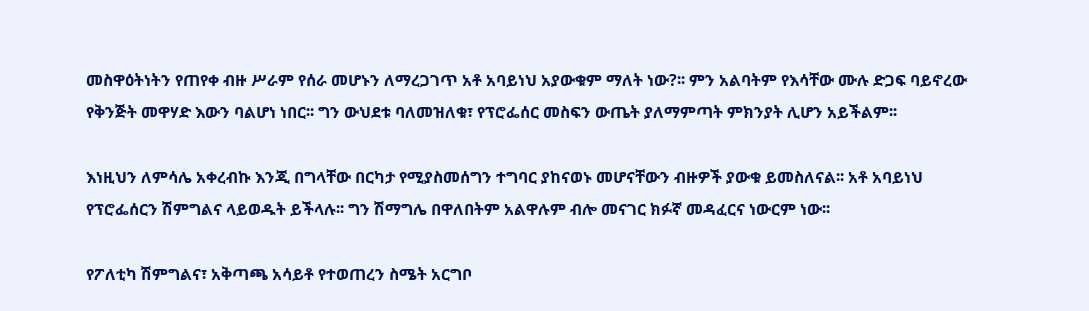መስዋዕትነትን የጠየቀ ብዙ ሥራም የሰራ መሆኑን ለማረጋገጥ አቶ አባይነህ አያውቁም ማለት ነው?፡፡ ምን አልባትም የእሳቸው ሙሉ ድጋፍ ባይኖረው የቅንጅት መዋሃድ እውን ባልሆነ ነበር፡፡ ግን ውህደቱ ባለመዝለቁ፣ የፕሮፌሰር መስፍን ውጤት ያለማምጣት ምክንያት ሊሆን አይችልም፡፡

እነዚህን ለምሳሌ አቀረብኩ እንጂ በግላቸው በርካታ የሚያስመሰግን ተግባር ያከናወኑ መሆናቸውን ብዙዎች ያውቁ ይመስለናል፡፡ አቶ አባይነህ የፕሮፌሰርን ሽምግልና ላይወዱት ይችላሉ፡፡ ግን ሽማግሌ በዋለበትም አልዋሉም ብሎ መናገር ክፉኛ መዳፈርና ነውርም ነው፡፡

የፖለቲካ ሽምግልና፣ አቅጣጫ አሳይቶ የተወጠረን ስሜት አርግቦ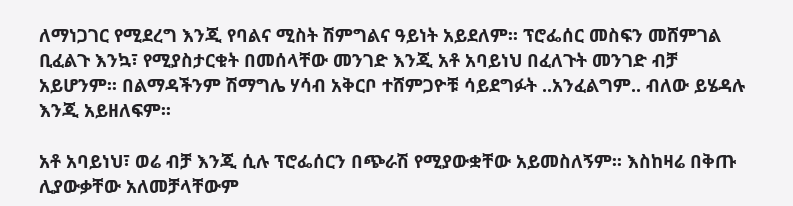ለማነጋገር የሚደረግ እንጂ የባልና ሚስት ሽምግልና ዓይነት አይደለም፡፡ ፕሮፌሰር መስፍን መሸምገል ቢፈልጉ እንኳ፣ የሚያስታርቁት በመሰላቸው መንገድ እንጂ አቶ አባይነህ በፈለጉት መንገድ ብቻ አይሆንም፡፡ በልማዳችንም ሽማግሌ ሃሳብ አቅርቦ ተሸምጋዮቹ ሳይደግፉት ..አንፈልግም.. ብለው ይሄዳሉ እንጂ አይዘለፍም፡፡

አቶ አባይነህ፣ ወሬ ብቻ እንጂ ሲሉ ፕሮፌሰርን በጭራሽ የሚያውቋቸው አይመስለኝም፡፡ እስከዛሬ በቅጡ ሊያውቃቸው አለመቻላቸውም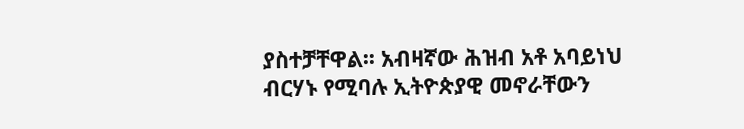ያስተቻቸዋል፡፡ አብዛኛው ሕዝብ አቶ አባይነህ ብርሃኑ የሚባሉ ኢትዮጵያዊ መኖራቸውን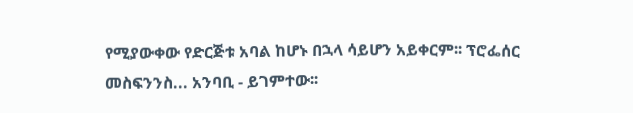የሚያውቀው የድርጅቱ አባል ከሆኑ በኋላ ሳይሆን አይቀርም፡፡ ፕሮፌሰር መስፍንንስ... አንባቢ - ይገምተው፡፡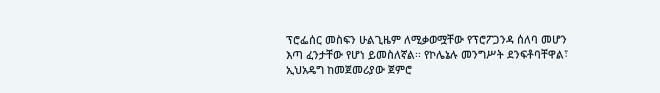ፕሮፌሰር መስፍን ሁልጊዜም ለሚቃወሟቸው የፕሮፖጋንዳ ሰለባ መሆን እጣ ፈንታቸው የሆነ ይመስለኛል፡፡ የኮሌኔሉ መንግሥት ደንፍቶባቸዋል፣ ኢህአዴግ ከመጀመሪያው ጀምሮ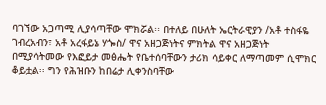ባገኘው አጋጣሚ ሊያሳጣቸው ሞክሯል፡፡ በተለይ በሁለት ኤርትራዊያን /አቶ ተስፋዬ ገብረአብን፣ አቶ አረፋይኔ ሃጐስ/ ዋና አዘጋጅነትና ምክትል ዋና አዘጋጅነት በሚያሳትመው የእፎይታ መፅሔት የቤተሰባቸውን ታሪክ ሳይቀር ለማጣመም ሲሞክር ቆይቷል፡፡ ግን የሕዝቡን ከበሬታ ሊቀንስባቸው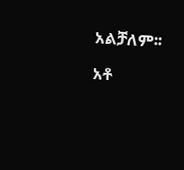አልቻለም፡፡

አቶ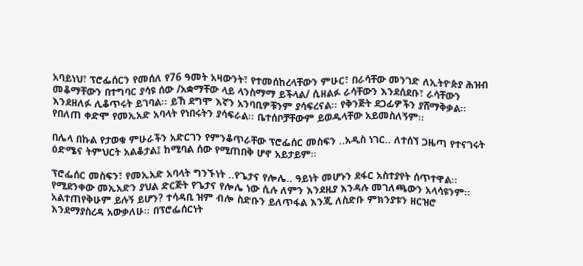አባይነህ፣ ፕሮፌሰርን የመሰለ የ76 ዓመት አዛውንት፣ የተመሰከረላቸውን ምሁር፣ በራሳቸው መንገድ ለኢትዮጵያ ሕዝብ መቆማቸውን በተግባር ያሳዩ ሰው /አቋማቸው ላይ ላንስማማ ይችላል/ ሲዘልፉ ራሳቸውን እንደሰደቡ፣ ራሳቸውን እንደዘለፉ ሊቆጥሩት ይገባል፡፡ ይኸ ደግሞ እኛን አንባቢዎቹንም ያሳፍረናል፡፡ የቅንጅት ደጋፊዎችን ያሸማቅቃል፡፡ የበለጠ ቀድሞ የመኢአድ አባላት የነበሩትን ያሳፍራል፡፡ ቤተሰቦቻቸውም ይወዱላቸው አይመስለኝም፡፡

በሌላ በኩል የታወቁ ምሁራችን አድርገን የምንቆጥራቸው ፕሮፌሰር መስፍን ..አዲስ ነገር.. ለተሰኘ ጋዜጣ የተናገሩት ዕድሜና ትምህርት አልቆታል፤ ከሚባል ሰው የሚጠበቅ ሆኖ አይታይም፡፡

ፕሮፌሰር መስፍን፣ የመኢአድ አባላት ግንኙነት ..የጌታና የሎሌ.. ዓይነት መሆኑን ደፋር አስተያየት ሰጥተዋል፡፡ የሚደንቀው መኢአድን ያህል ድርጅት የጌታና የሎሌ ነው ሲሉ ለምን እንደዚያ እንዳሉ መገለጫውን አላሳዩንም፡፡ አልተጠየቅሁም ይሉኝ ይሆን? ተሳዳቢ ዝም ብሎ ስድቡን ይለጥፋል እንጂ ለስድቡ ምክንያቱን ዘርዝሮ እንደማያስረዳ አውቃለሁ፡፡ በፕሮፌሰርነት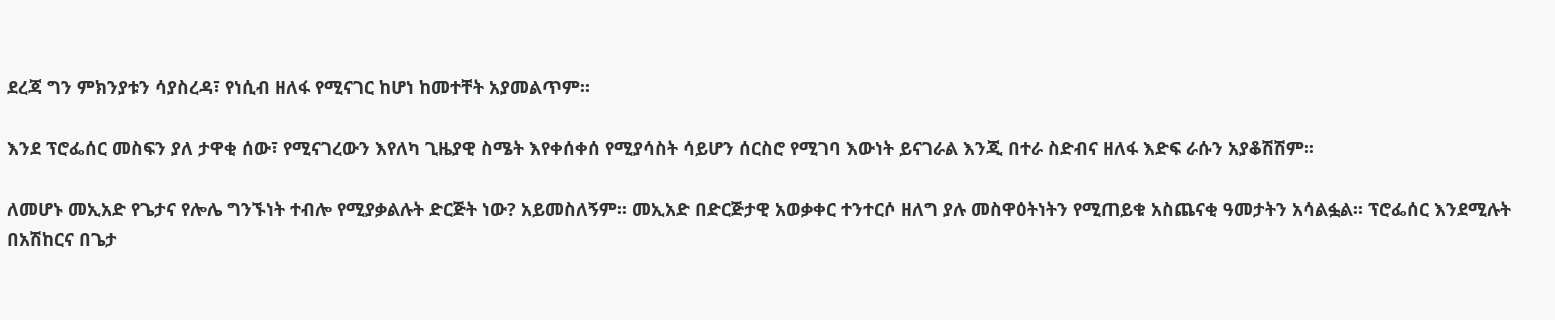ደረጃ ግን ምክንያቱን ሳያስረዳ፣ የነሲብ ዘለፋ የሚናገር ከሆነ ከመተቸት አያመልጥም፡፡

እንደ ፕሮፌሰር መስፍን ያለ ታዋቂ ሰው፣ የሚናገረውን እየለካ ጊዜያዊ ስሜት እየቀሰቀሰ የሚያሳስት ሳይሆን ሰርስሮ የሚገባ እውነት ይናገራል እንጂ በተራ ስድብና ዘለፋ እድፍ ራሱን አያቆሽሽም፡፡

ለመሆኑ መኢአድ የጌታና የሎሌ ግንኙነት ተብሎ የሚያቃልሉት ድርጅት ነው? አይመስለኝም፡፡ መኢአድ በድርጅታዊ አወቃቀር ተንተርሶ ዘለግ ያሉ መስዋዕትነትን የሚጠይቁ አስጨናቂ ዓመታትን አሳልፏል፡፡ ፕሮፌሰር እንደሚሉት በአሽከርና በጌታ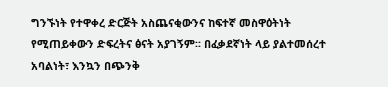ግንኙነት የተዋቀረ ድርጅት አስጨናቂውንና ከፍተኛ መስዋዕትነት የሚጠይቀውን ድፍረትና ፅናት አያገኝም፡፡ በፈቃደኛነት ላይ ያልተመሰረተ አባልነት፣ እንኳን በጭንቅ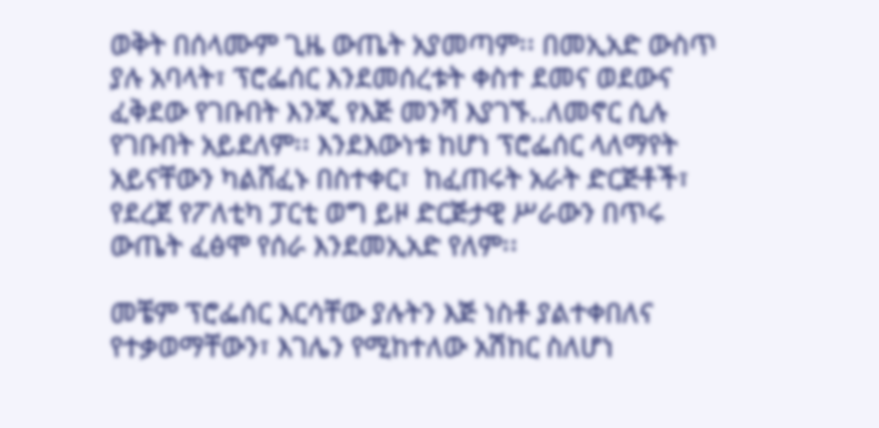ወቅት በሰላሙም ጊዜ ውጤት አያመጣም፡፡ በመኢአድ ውስጥ ያሉ አባላት፣ ፕሮፌሰር እንደመሰረቱት ቀስተ ደመና ወደውና ፈቅደው የገቡበት እንጂ የእጅ መንሻ እያገኙ..ለመኖር ሲሉ የገቡበት አይደለም፡፡ እንደእውነቱ ከሆነ ፕሮፌሰር ላለማየት አይናቸውን ካልሸፈኑ በስተቀር፣  ከፈጠሩት አራት ድርጅቶች፣ የደረጀ የፖለቲካ ፓርቲ ወግ ይዞ ድርጅታዊ ሥራውን በጥሩ ውጤት ፈፅሞ የሰራ እንደመኢአድ የለም፡፡

መቼም ፕሮፌሰር እርሳቸው ያሉትን እጅ ነስቶ ያልተቀበለና የተቃወማቸውን፣ እገሌን የሚከተለው አሽከር ስለሆነ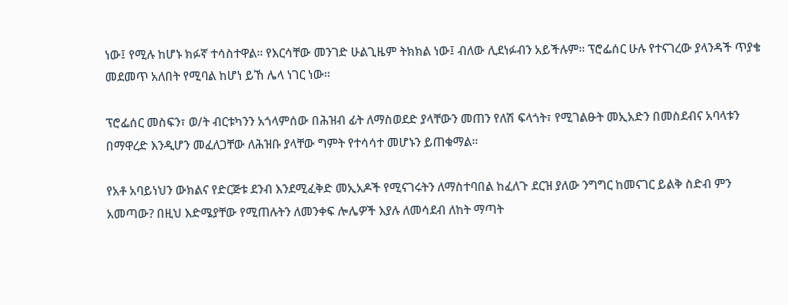ነው፤ የሚሉ ከሆኑ ክፉኛ ተሳስተዋል፡፡ የእርሳቸው መንገድ ሁልጊዜም ትክክል ነው፤ ብለው ሊደነፉብን አይችሉም፡፡ ፕሮፌሰር ሁሉ የተናገረው ያላንዳች ጥያቄ መደመጥ አለበት የሚባል ከሆነ ይኸ ሌላ ነገር ነው፡፡

ፕሮፌሰር መስፍን፣ ወ/ት ብርቱካንን አጎላምሰው በሕዝብ ፊት ለማስወደድ ያላቸውን መጠን የለሽ ፍላጎት፣ የሚገልፁት መኢአድን በመስደብና አባላቱን በማዋረድ እንዲሆን መፈለጋቸው ለሕዝቡ ያላቸው ግምት የተሳሳተ መሆኑን ይጠቁማል፡፡

የአቶ አባይነህን ውክልና የድርጅቱ ደንብ እንደሚፈቅድ መኢአዶች የሚናገሩትን ለማስተባበል ከፈለጉ ደርዝ ያለው ንግግር ከመናገር ይልቅ ስድብ ምን አመጣው? በዚህ እድሜያቸው የሚጠሉትን ለመንቀፍ ሎሌዎች እያሉ ለመሳደብ ለከት ማጣት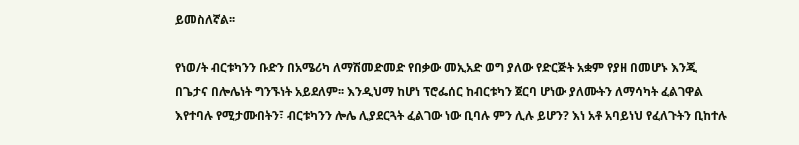ይመስለኛል፡፡

የነወ/ት ብርቱካንን ቡድን በአሜሪካ ለማሽመድመድ የበቃው መኢአድ ወግ ያለው የድርጅት አቋም የያዘ በመሆኑ እንጂ በጌታና በሎሌነት ግንኙነት አይደለም፡፡ እንዲህማ ከሆነ ፕሮፌሰር ከብርቱካን ጀርባ ሆነው ያለሙትን ለማሳካት ፈልገዋል እየተባሉ የሚታሙበትን፣ ብርቱካንን ሎሌ ሊያደርጓት ፈልገው ነው ቢባሉ ምን ሊሉ ይሆን? እነ አቶ አባይነህ የፈለጉትን ቢከተሉ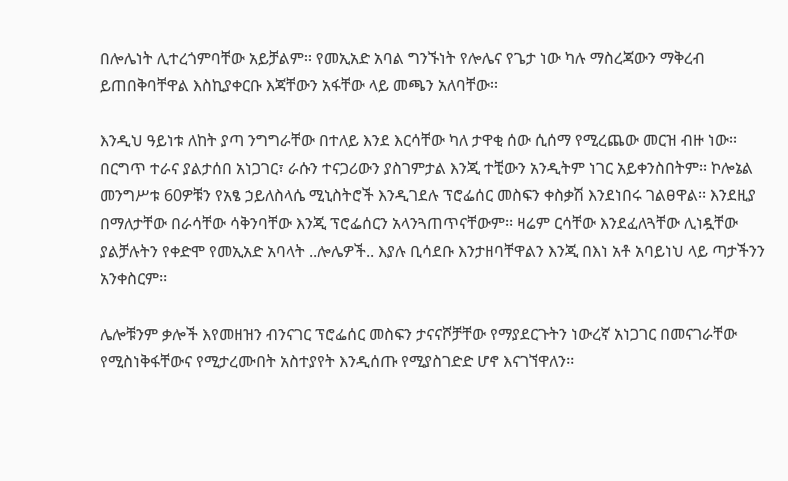በሎሌነት ሊተረጎምባቸው አይቻልም፡፡ የመኢአድ አባል ግንኙነት የሎሌና የጌታ ነው ካሉ ማስረጃውን ማቅረብ ይጠበቅባቸዋል እስኪያቀርቡ እጃቸውን አፋቸው ላይ መጫን አለባቸው፡፡

እንዲህ ዓይነቱ ለከት ያጣ ንግግራቸው በተለይ እንደ እርሳቸው ካለ ታዋቂ ሰው ሲሰማ የሚረጨው መርዝ ብዙ ነው፡፡ በርግጥ ተራና ያልታሰበ አነጋገር፣ ራሱን ተናጋሪውን ያስገምታል እንጂ ተቺውን አንዲትም ነገር አይቀንስበትም፡፡ ኮሎኔል መንግሥቱ 60ዎቹን የአፄ ኃይለስላሴ ሚኒስትሮች እንዲገደሉ ፕሮፌሰር መስፍን ቀስቃሽ እንደነበሩ ገልፀዋል፡፡ እንደዚያ በማለታቸው በራሳቸው ሳቅንባቸው እንጂ ፕሮፌሰርን አላንጓጠጥናቸውም፡፡ ዛሬም ርሳቸው እንደፈለጓቸው ሊነዷቸው ያልቻሉትን የቀድሞ የመኢአድ አባላት ..ሎሌዎች.. እያሉ ቢሳደቡ እንታዘባቸዋልን እንጂ በእነ አቶ አባይነህ ላይ ጣታችንን አንቀስርም፡፡

ሌሎቹንም ቃሎች እየመዘዝን ብንናገር ፕሮፌሰር መስፍን ታናናሾቻቸው የማያደርጉትን ነውረኛ አነጋገር በመናገራቸው የሚስነቅፋቸውና የሚታረሙበት አስተያየት እንዲሰጡ የሚያስገድድ ሆኖ እናገኘዋለን፡፡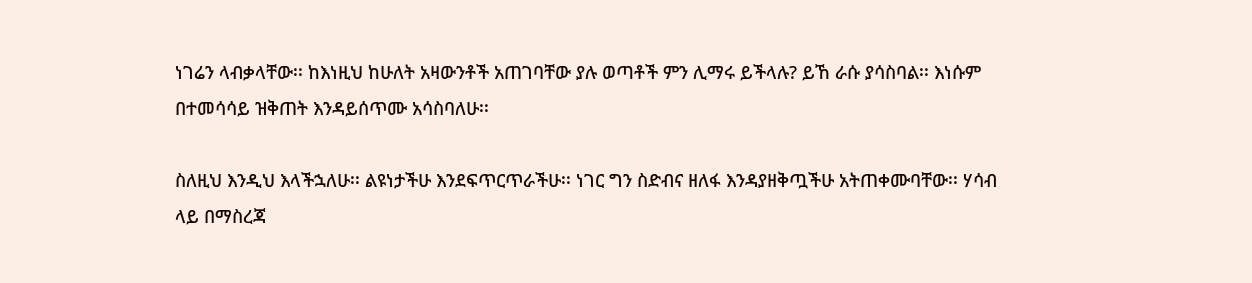ነገሬን ላብቃላቸው፡፡ ከእነዚህ ከሁለት አዛውንቶች አጠገባቸው ያሉ ወጣቶች ምን ሊማሩ ይችላሉ? ይኸ ራሱ ያሳስባል፡፡ እነሱም በተመሳሳይ ዝቅጠት እንዳይሰጥሙ አሳስባለሁ፡፡

ስለዚህ እንዲህ እላችኋለሁ፡፡ ልዩነታችሁ እንደፍጥርጥራችሁ፡፡ ነገር ግን ስድብና ዘለፋ እንዳያዘቅጧችሁ አትጠቀሙባቸው፡፡ ሃሳብ ላይ በማስረጃ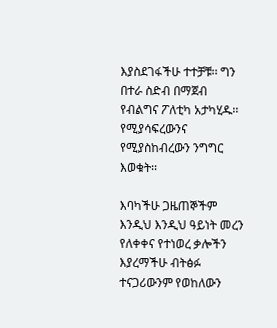እያስደገፋችሁ ተተቻቹ፡፡ ግን በተራ ስድብ በማጀብ የብልግና ፖለቲካ አታካሂዱ፡፡ የሚያሳፍረውንና የሚያስከብረውን ንግግር እወቁት፡፡

እባካችሁ ጋዜጠኞችም እንዲህ እንዲህ ዓይነት መረን የለቀቀና የተነወረ ቃሎችን እያረማችሁ ብትፅፉ ተናጋሪውንም የወከለውን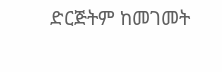ድርጅትም ከመገመት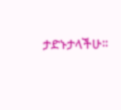ታድኑታላችሁ፡፡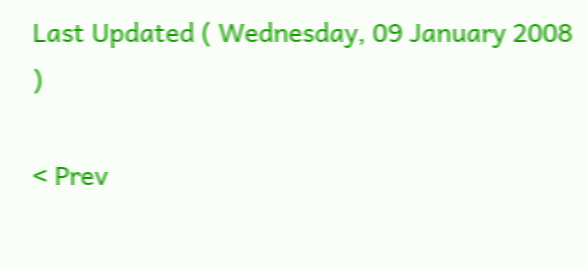Last Updated ( Wednesday, 09 January 2008 )

< Prev